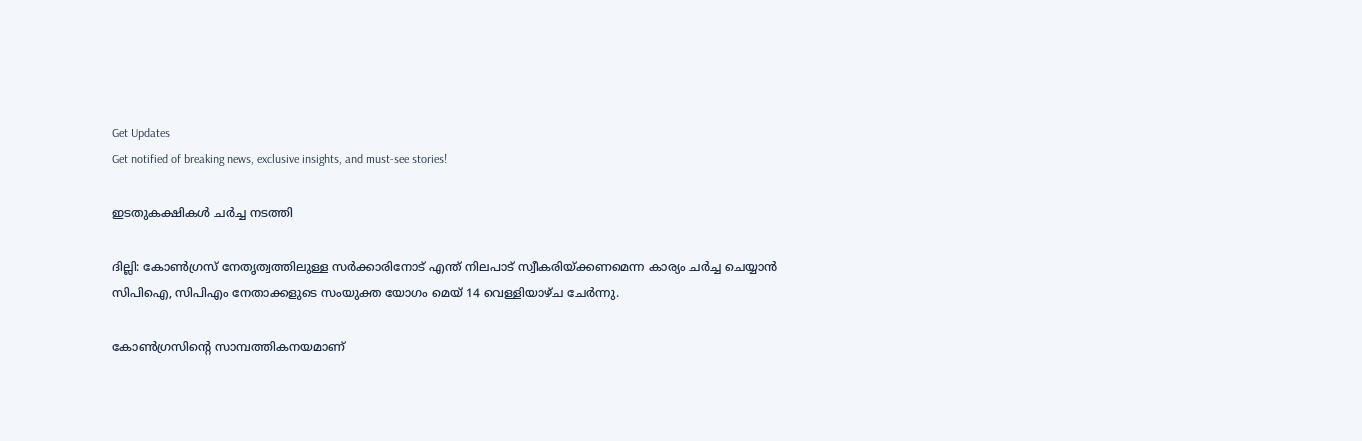Get Updates
Get notified of breaking news, exclusive insights, and must-see stories!

ഇടതുകക്ഷികള്‍ ചര്‍ച്ച നടത്തി

ദില്ലി: കോണ്‍ഗ്രസ് നേതൃത്വത്തിലുള്ള സര്‍ക്കാരിനോട് എന്ത് നിലപാട് സ്വീകരിയ്ക്കണമെന്ന കാര്യം ചര്‍ച്ച ചെയ്യാന്‍ സിപിഐ, സിപിഎം നേതാക്കളുടെ സംയുക്ത യോഗം മെയ് 14 വെള്ളിയാഴ്ച ചേര്‍ന്നു.

കോണ്‍ഗ്രസിന്റെ സാമ്പത്തികനയമാണ്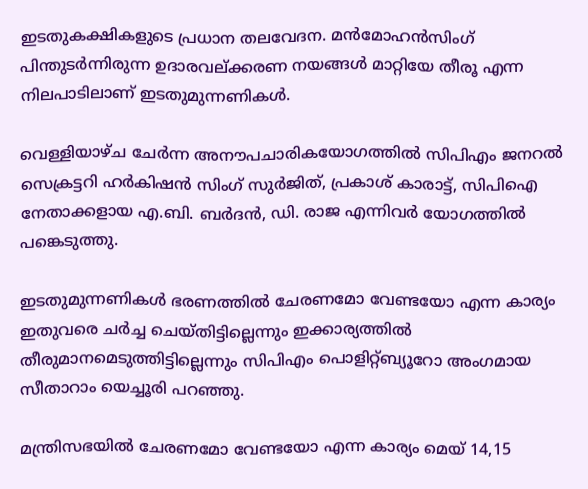ഇടതുകക്ഷികളുടെ പ്രധാന തലവേദന. മന്‍മോഹന്‍സിംഗ് പിന്തുടര്‍ന്നിരുന്ന ഉദാരവല്ക്കരണ നയങ്ങള്‍ മാറ്റിയേ തീരൂ എന്ന നിലപാടിലാണ് ഇടതുമുന്നണികള്‍.

വെള്ളിയാഴ്ച ചേര്‍ന്ന അനൗപചാരികയോഗത്തില്‍ സിപിഎം ജനറല്‍ സെക്രട്ടറി ഹര്‍കിഷന്‍ സിംഗ് സുര്‍ജിത്, പ്രകാശ് കാരാട്ട്, സിപിഐ നേതാക്കളായ എ.ബി. ബര്‍ദന്‍, ഡി. രാജ എന്നിവര്‍ യോഗത്തില്‍ പങ്കെടുത്തു.

ഇടതുമുന്നണികള്‍ ഭരണത്തില്‍ ചേരണമോ വേണ്ടയോ എന്ന കാര്യം ഇതുവരെ ചര്‍ച്ച ചെയ്തിട്ടില്ലെന്നും ഇക്കാര്യത്തില്‍ തീരുമാനമെടുത്തിട്ടില്ലെന്നും സിപിഎം പൊളിറ്റ്ബ്യൂറോ അംഗമായ സീതാറാം യെച്ചൂരി പറഞ്ഞു.

മന്ത്രിസഭയില്‍ ചേരണമോ വേണ്ടയോ എന്ന കാര്യം മെയ് 14,15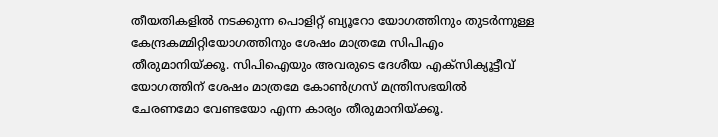തീയതികളില്‍ നടക്കുന്ന പൊളിറ്റ് ബ്യൂറോ യോഗത്തിനും തുടര്‍ന്നുള്ള കേന്ദ്രകമ്മിറ്റിയോഗത്തിനും ശേഷം മാത്രമേ സിപിഎം തീരുമാനിയ്ക്കൂ. സിപിഐയും അവരുടെ ദേശീയ എക്സിക്യൂട്ടീവ് യോഗത്തിന് ശേഷം മാത്രമേ കോണ്‍ഗ്രസ് മന്ത്രിസഭയില്‍ ചേരണമോ വേണ്ടയോ എന്ന കാര്യം തീരുമാനിയ്ക്കൂ.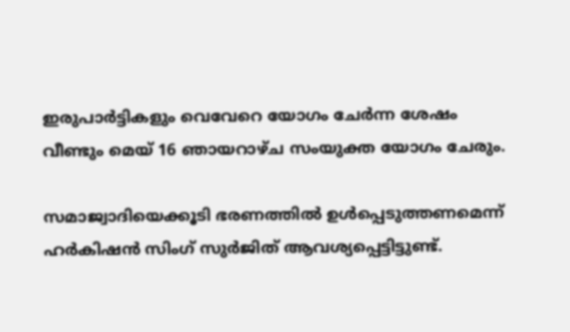ഇരുപാര്‍ട്ടികളും വെവേറെ യോഗം ചേര്‍ന്ന ശേഷം വീണ്ടും മെയ് 16 ഞായറാഴ്ച സംയുക്ത യോഗം ചേരും.

സമാജ്വാദിയെക്കൂടി ഭരണത്തില്‍ ഉള്‍പ്പെടുത്തണമെന്ന് ഹര്‍കിഷന്‍ സിംഗ് സുര്‍ജിത് ആവശ്യപ്പെട്ടിട്ടുണ്ട്.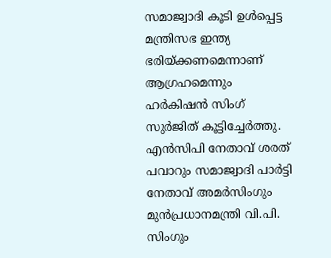സമാജ്വാദി കൂടി ഉള്‍പ്പെട്ട മന്ത്രിസഭ ഇന്ത്യ ഭരിയ്ക്കണമെന്നാണ് ആഗ്രഹമെന്നും ഹര്‍കിഷന്‍ സിംഗ് സുര്‍ജിത് കൂട്ടിച്ചേര്‍ത്തു. എന്‍സിപി നേതാവ് ശരത് പവാറും സമാജ്വാദി പാര്‍ട്ടി നേതാവ് അമര്‍സിംഗും മുന്‍പ്രധാനമന്ത്രി വി.പി. സിംഗും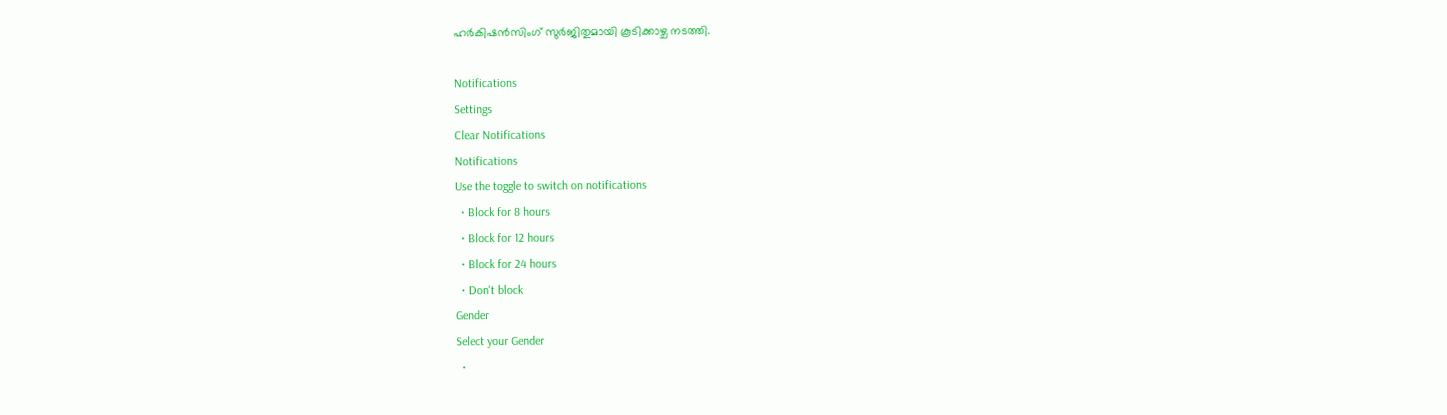ഹര്‍കിഷന്‍സിംഗ് സുര്‍ജിതുമായി കൂടിക്കാഴ്ച നടത്തി.

Notifications
Settings
Clear Notifications
Notifications
Use the toggle to switch on notifications
  • Block for 8 hours
  • Block for 12 hours
  • Block for 24 hours
  • Don't block
Gender
Select your Gender
  •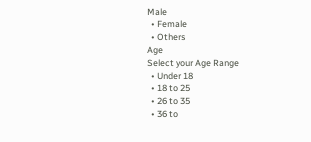Male
  • Female
  • Others
Age
Select your Age Range
  • Under 18
  • 18 to 25
  • 26 to 35
  • 36 to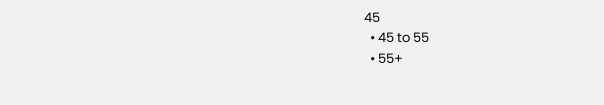45
  • 45 to 55
  • 55+